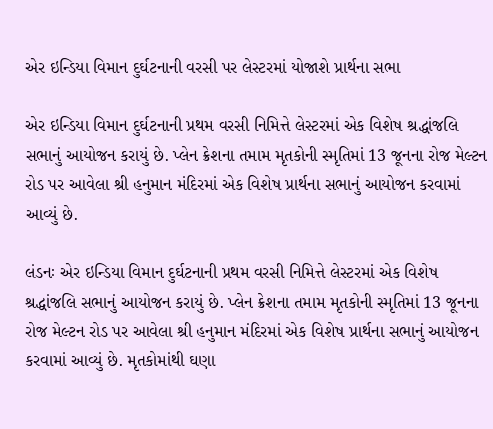એર ઇન્ડિયા વિમાન દુર્ઘટનાની વરસી પર લેસ્ટરમાં યોજાશે પ્રાર્થના સભા

એર ઇન્ડિયા વિમાન દુર્ઘટનાની પ્રથમ વરસી નિમિત્તે લેસ્ટરમાં એક વિશેષ શ્રદ્ધાંજલિ સભાનું આયોજન કરાયું છે. પ્લેન ક્રેશના તમામ મૃતકોની સ્મૃતિમાં 13 જૂનના રોજ મેલ્ટન રોડ પર આવેલા શ્રી હનુમાન મંદિરમાં એક વિશેષ પ્રાર્થના સભાનું આયોજન કરવામાં આવ્યું છે.

લંડનઃ એર ઇન્ડિયા વિમાન દુર્ઘટનાની પ્રથમ વરસી નિમિત્તે લેસ્ટરમાં એક વિશેષ શ્રદ્ધાંજલિ સભાનું આયોજન કરાયું છે. પ્લેન ક્રેશના તમામ મૃતકોની સ્મૃતિમાં 13 જૂનના રોજ મેલ્ટન રોડ પર આવેલા શ્રી હનુમાન મંદિરમાં એક વિશેષ પ્રાર્થના સભાનું આયોજન કરવામાં આવ્યું છે. મૃતકોમાંથી ઘણા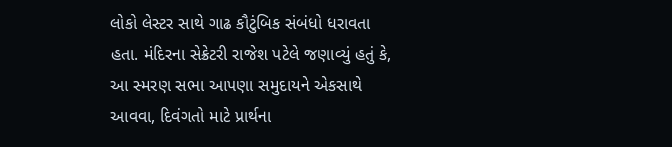લોકો લેસ્ટર સાથે ગાઢ કૌટુંબિક સંબંધો ધરાવતા હતા. મંદિરના સેક્રેટરી રાજેશ પટેલે જણાવ્યું હતું કે, આ સ્મરણ સભા આપણા સમુદાયને એકસાથે આવવા, દિવંગતો માટે પ્રાર્થના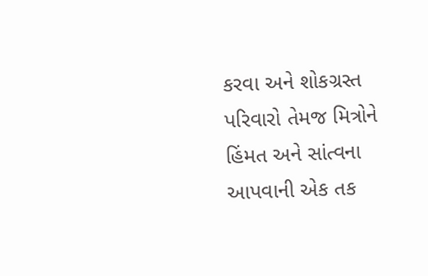કરવા અને શોકગ્રસ્ત પરિવારો તેમજ મિત્રોને હિંમત અને સાંત્વના આપવાની એક તક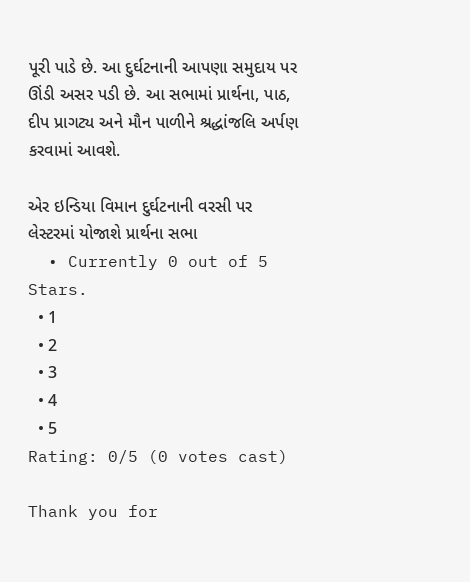પૂરી પાડે છે. આ દુર્ઘટનાની આપણા સમુદાય પર ઊંડી અસર પડી છે. આ સભામાં પ્રાર્થના, પાઠ, દીપ પ્રાગટ્ય અને મૌન પાળીને શ્રદ્ધાંજલિ અર્પણ કરવામાં આવશે.

એર ઇન્ડિયા વિમાન દુર્ઘટનાની વરસી પર લેસ્ટરમાં યોજાશે પ્રાર્થના સભા
  • Currently 0 out of 5 Stars.
  • 1
  • 2
  • 3
  • 4
  • 5
Rating: 0/5 (0 votes cast)

Thank you for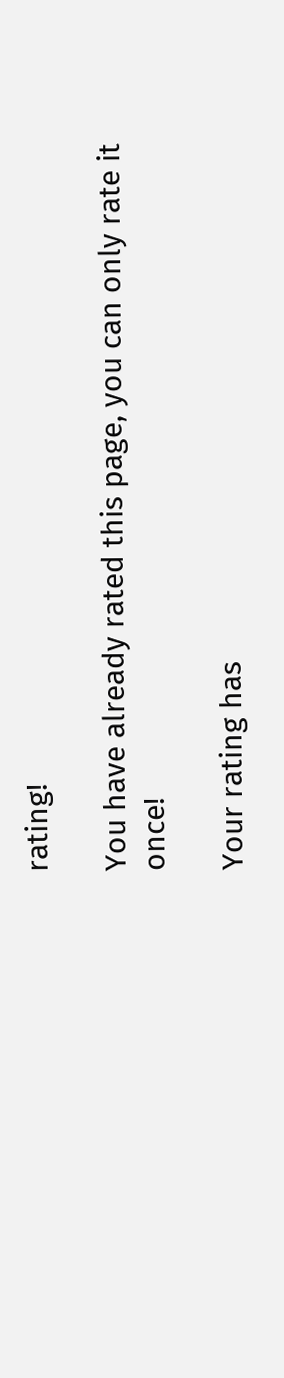rating!

You have already rated this page, you can only rate it once!

Your rating has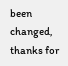been changed, thanks for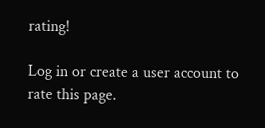rating!

Log in or create a user account to rate this page.